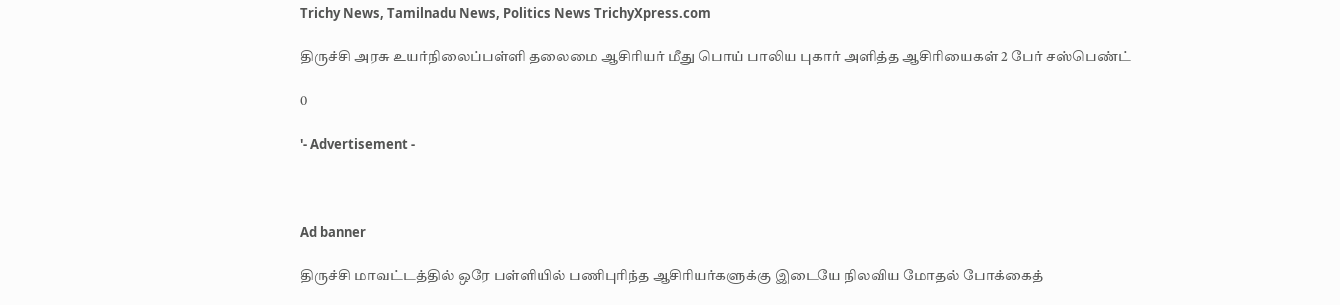Trichy News, Tamilnadu News, Politics News TrichyXpress.com

திருச்சி அரசு உயர்நிலைப்பள்ளி தலைமை ஆசிரியர் மீது பொய் பாலிய புகார் அளித்த ஆசிரியைகள் 2 பேர் சஸ்பெண்ட்

0

'- Advertisement -



Ad banner

திருச்சி மாவட்டத்தில் ஒரே பள்ளியில் பணிபுரிந்த ஆசிரியர்களுக்கு இடையே நிலவிய மோதல் போக்கைத்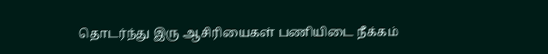தொடர்ந்து இரு ஆசிரியைகள் பணியிடை நீக்கம்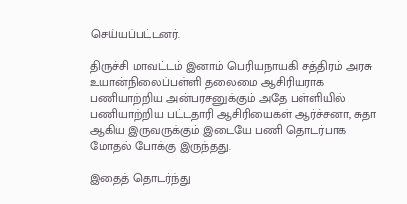செய்யப்பட்டனர்.

திருச்சி மாவட்டம் இனாம் பெரியநாயகி சத்திரம் அரசு உயான்நிலைப்பள்ளி தலைமை ஆசிரியராக பணியாற்றிய அன்பரசனுக்கும் அதே பள்ளியில் பணியாற்றிய பட்டதாரி ஆசிரியைகள் ஆர்ச்சனா, சுதா ஆகிய இருவருக்கும் இடையே பணி தொடர்பாக மோதல் போக்கு இருந்தது.

இதைத் தொடர்ந்து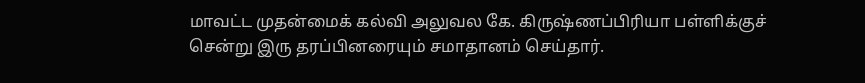மாவட்ட முதன்மைக் கல்வி அலுவல கே. கிருஷ்ணப்பிரியா பள்ளிக்குச் சென்று இரு தரப்பினரையும் சமாதானம் செய்தார்.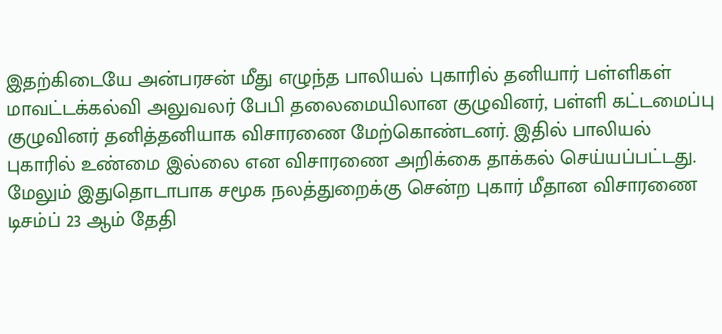இதற்கிடையே அன்பரசன் மீது எழுந்த பாலியல் புகாரில் தனியார் பள்ளிகள் மாவட்டக்கல்வி அலுவலர் பேபி தலைமையிலான குழுவினர், பள்ளி கட்டமைப்பு குழுவினர் தனித்தனியாக விசாரணை மேற்கொண்டனர். இதில் பாலியல் புகாரில் உண்மை இல்லை என விசாரணை அறிக்கை தாக்கல் செய்யப்பட்டது. மேலும் இதுதொடாபாக சமூக நலத்துறைக்கு சென்ற புகார் மீதான விசாரணை டிசம்ப் 23 ஆம் தேதி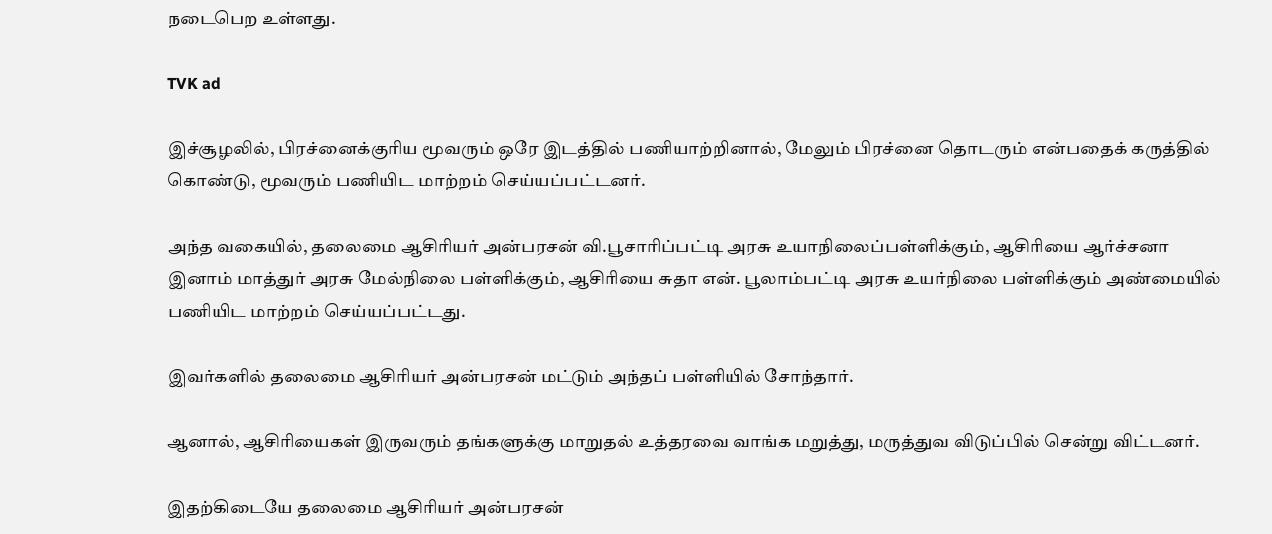நடைபெற உள்ளது.

TVK ad

இச்சூழலில், பிரச்னைக்குரிய மூவரும் ஒரே இடத்தில் பணியாற்றினால், மேலும் பிரச்னை தொடரும் என்பதைக் கருத்தில் கொண்டு, மூவரும் பணியிட மாற்றம் செய்யப்பட்டனர்.

அந்த வகையில், தலைமை ஆசிரியர் அன்பரசன் வி.பூசாரிப்பட்டி அரசு உயாநிலைப்பள்ளிக்கும், ஆசிரியை ஆர்ச்சனா இனாம் மாத்துர் அரசு மேல்நிலை பள்ளிக்கும், ஆசிரியை சுதா என். பூலாம்பட்டி அரசு உயர்நிலை பள்ளிக்கும் அண்மையில் பணியிட மாற்றம் செய்யப்பட்டது.

இவர்களில் தலைமை ஆசிரியர் அன்பரசன் மட்டும் அந்தப் பள்ளியில் சோந்தார்.

ஆனால், ஆசிரியைகள் இருவரும் தங்களுக்கு மாறுதல் உத்தரவை வாங்க மறுத்து, மருத்துவ விடுப்பில் சென்று விட்டனர்.

இதற்கிடையே தலைமை ஆசிரியர் அன்பரசன்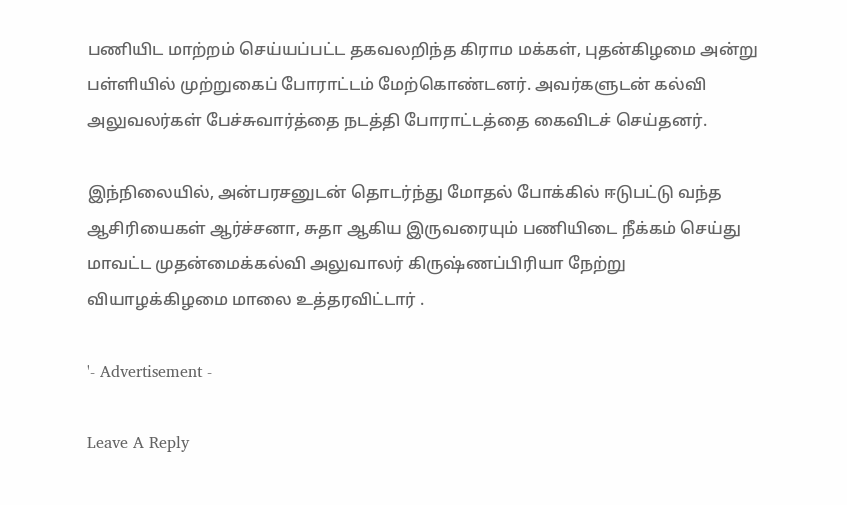பணியிட மாற்றம் செய்யப்பட்ட தகவலறிந்த கிராம மக்கள், புதன்கிழமை அன்று பள்ளியில் முற்றுகைப் போராட்டம் மேற்கொண்டனர். அவர்களுடன் கல்வி அலுவலர்கள் பேச்சுவார்த்தை நடத்தி போராட்டத்தை கைவிடச் செய்தனர்.

இந்நிலையில், அன்பரசனுடன் தொடர்ந்து மோதல் போக்கில் ஈடுபட்டு வந்த ஆசிரியைகள் ஆர்ச்சனா, சுதா ஆகிய இருவரையும் பணியிடை நீக்கம் செய்து மாவட்ட முதன்மைக்கல்வி அலுவாலர் கிருஷ்ணப்பிரியா நேற்று வியாழக்கிழமை மாலை உத்தரவிட்டார் .

'- Advertisement -

Leave A Reply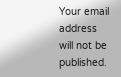Your email address will not be published.